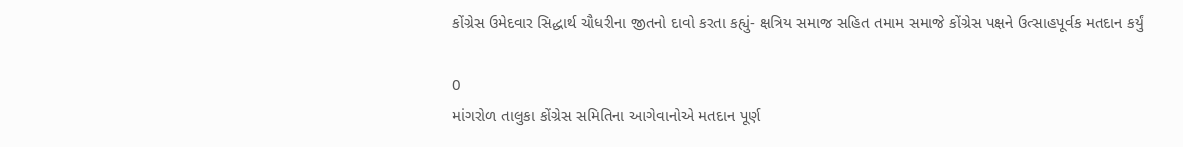કોંગ્રેસ ઉમેદવાર સિદ્ધાર્થ ચૌધરીના જીતનો દાવો કરતા કહ્યું- ક્ષત્રિય સમાજ સહિત તમામ સમાજે કોંગ્રેસ પક્ષને ઉત્સાહપૂર્વક મતદાન કર્યું

0
માંગરોળ તાલુકા કોંગ્રેસ સમિતિના આગેવાનોએ મતદાન પૂર્ણ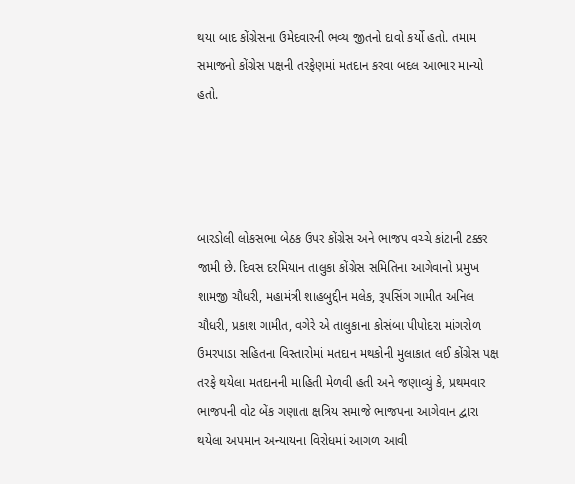થયા બાદ કોંગ્રેસના ઉમેદવારની ભવ્ય જીતનો દાવો કર્યો હતો. તમામ સમાજનો કોંગ્રેસ પક્ષની તરફેણમાં મતદાન કરવા બદલ આભાર માન્યો હતો.




બારડોલી લોકસભા બેઠક ઉપર કોંગ્રેસ અને ભાજપ વચ્ચે કાંટાની ટક્કર જામી છે. દિવસ દરમિયાન તાલુકા કોંગ્રેસ સમિતિના આગેવાનો પ્રમુખ શામજી ચૌધરી, મહામંત્રી શાહબુદ્દીન મલેક, રૂપસિંગ ગામીત અનિલ ચૌધરી, પ્રકાશ ગામીત, વગેરે એ તાલુકાના કોસંબા પીપોદરા માંગરોળ ઉમરપાડા સહિતના વિસ્તારોમાં મતદાન મથકોની મુલાકાત લઈ કોંગ્રેસ પક્ષ તરફે થયેલા મતદાનની માહિતી મેળવી હતી અને જણાવ્યું કે, પ્રથમવાર ભાજપની વોટ બેંક ગણાતા ક્ષત્રિય સમાજે ભાજપના આગેવાન દ્વારા થયેલા અપમાન અન્યાયના વિરોધમાં આગળ આવી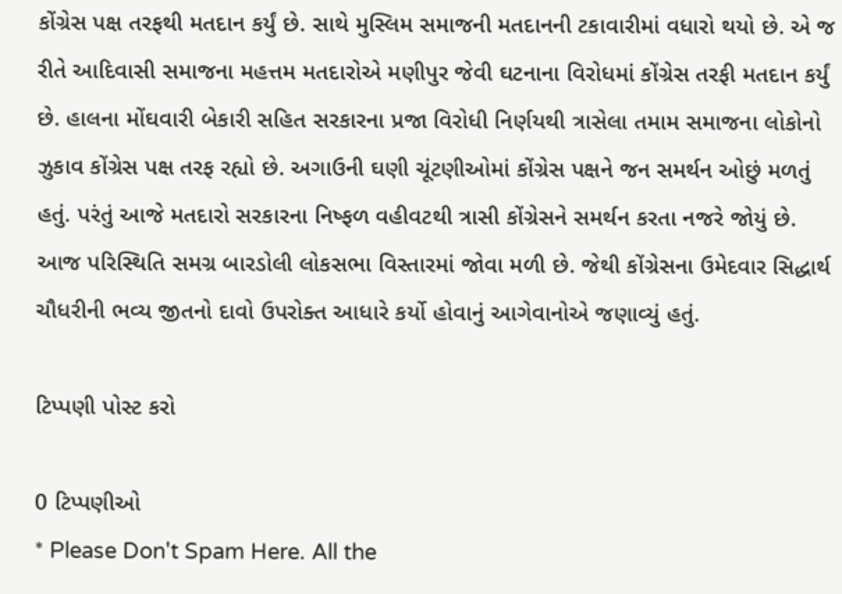કોંગ્રેસ પક્ષ તરફથી મતદાન કર્યું છે. સાથે મુસ્લિમ સમાજની મતદાનની ટકાવારીમાં વધારો થયો છે. એ જ રીતે આદિવાસી સમાજના મહત્તમ મતદારોએ મણીપુર જેવી ઘટનાના વિરોધમાં કોંગ્રેસ તરફી મતદાન કર્યું છે. હાલના મોંઘવારી બેકારી સહિત સરકારના પ્રજા વિરોધી નિર્ણયથી ત્રાસેલા તમામ સમાજના લોકોનો ઝુકાવ કોંગ્રેસ પક્ષ તરફ રહ્યો છે. અગાઉની ઘણી ચૂંટણીઓમાં કોંગ્રેસ પક્ષને જન સમર્થન ઓછું મળતું હતું. પરંતું આજે મતદારો સરકારના નિષ્ફળ વહીવટથી ત્રાસી કોંગ્રેસને સમર્થન કરતા નજરે જોયું છે. આજ પરિસ્થિતિ સમગ્ર બારડોલી લોકસભા વિસ્તારમાં જોવા મળી છે. જેથી કોંગ્રેસના ઉમેદવાર સિદ્ધાર્થ ચૌધરીની ભવ્ય જીતનો દાવો ઉપરોક્ત આધારે કર્યો હોવાનું આગેવાનોએ જણાવ્યું હતું.

ટિપ્પણી પોસ્ટ કરો

0 ટિપ્પણીઓ
* Please Don't Spam Here. All the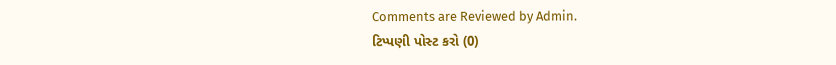Comments are Reviewed by Admin.
ટિપ્પણી પોસ્ટ કરો (0)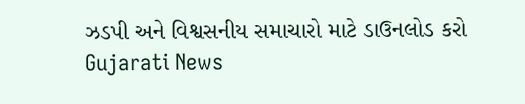ઝડપી અને વિશ્વસનીય સમાચારો માટે ડાઉનલોડ કરો Gujarati News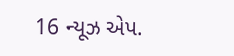16 ન્યૂઝ એપ.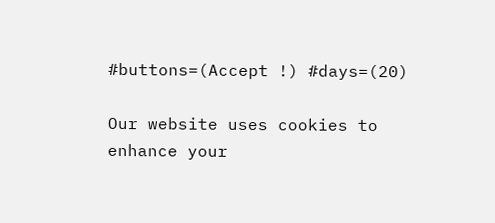#buttons=(Accept !) #days=(20)

Our website uses cookies to enhance your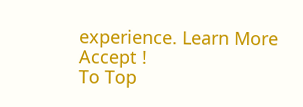experience. Learn More
Accept !
To Top